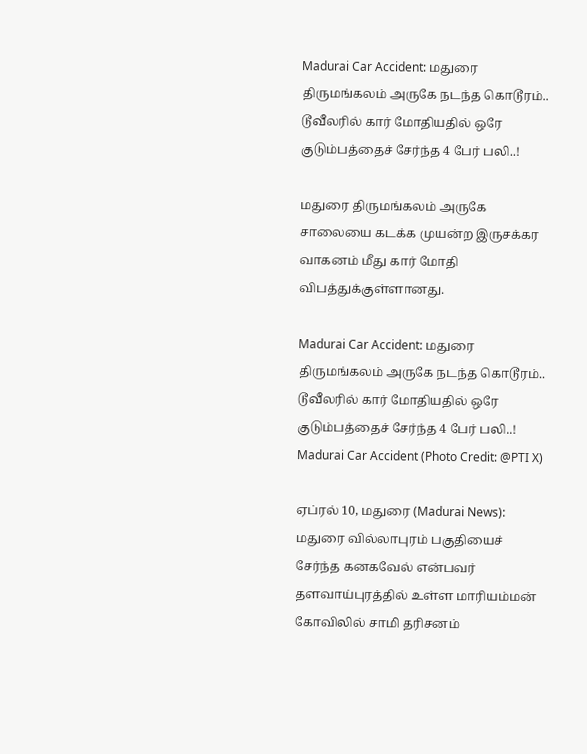Madurai Car Accident: மதுரை திருமங்கலம் அருகே நடந்த கொடூரம்.. டூவீலரில் கார் மோதியதில் ஒரே குடும்பத்தைச் சேர்ந்த 4 பேர் பலி..!

மதுரை திருமங்கலம் அருகே சாலையை கடக்க முயன்ற இருசக்கர வாகனம் மீது கார் மோதி விபத்துக்குள்ளானது.

Madurai Car Accident: மதுரை திருமங்கலம் அருகே நடந்த கொடூரம்.. டூவீலரில் கார் மோதியதில் ஒரே குடும்பத்தைச் சேர்ந்த 4 பேர் பலி..!
Madurai Car Accident (Photo Credit: @PTI X)

ஏப்ரல் 10, மதுரை (Madurai News): மதுரை வில்லாபுரம் பகுதியைச் சேர்ந்த கனகவேல் என்பவர் தளவாய்புரத்தில் உள்ள மாரியம்மன் கோவிலில் சாமி தரிசனம்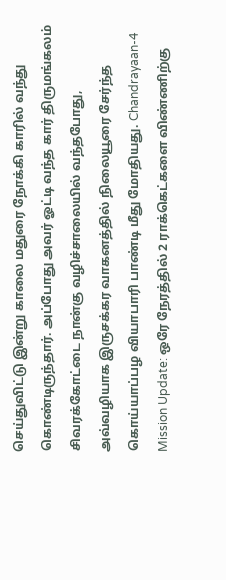செய்துவிட்டு இன்று காலை மதுரை நோக்கி காரில் வந்து கொண்டிருந்தார். அப்போது அவர் ஓட்டி வந்த கார் திருமங்கலம் சிவரக்கோட்டை நான்கு வழிச்சாலையில் வந்தபோது, அவ்வழியாக இருசக்கர வாகனத்தில் நிலையூரை சேர்ந்த கொய்யாப்பழ வியாபாரி பாண்டி மீது மோதியது. Chandrayaan-4 Mission Update: ஒரே நேரத்தில் 2 ராக்கெட்களை விண்ணிற்கு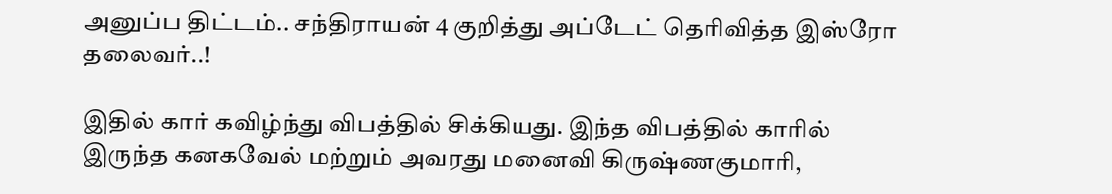அனுப்ப திட்டம்.. சந்திராயன் 4 குறித்து அப்டேட் தெரிவித்த இஸ்ரோ தலைவர்..!

இதில் கார் கவிழ்ந்து விபத்தில் சிக்கியது. இந்த விபத்தில் காரில் இருந்த கனகவேல் மற்றும் அவரது மனைவி கிருஷ்ணகுமாரி,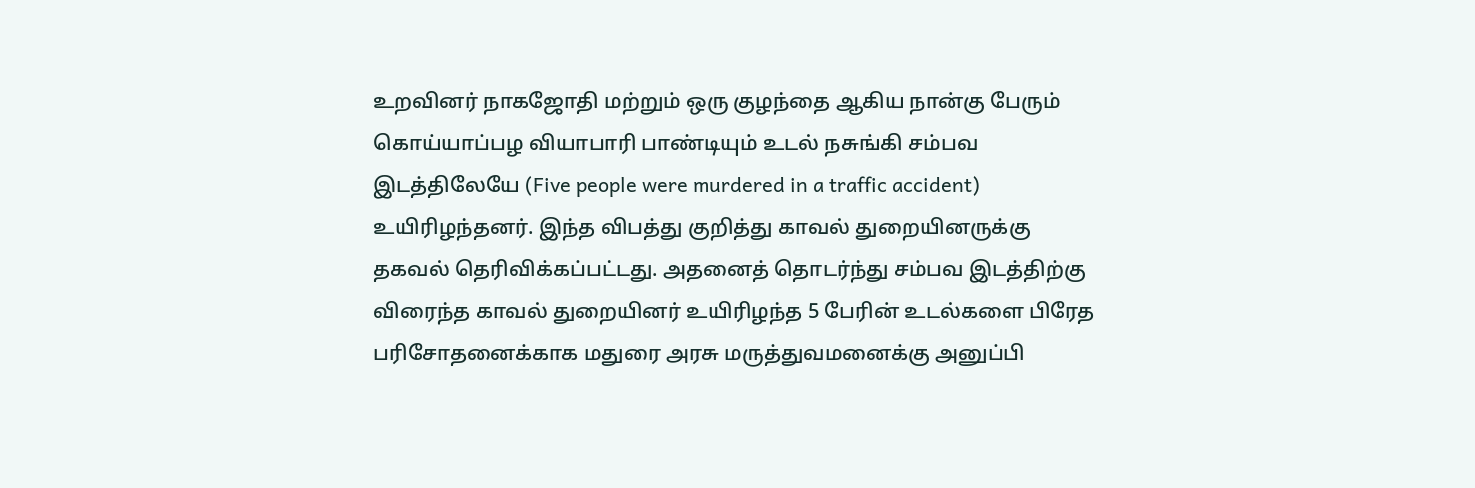உறவினர் நாகஜோதி மற்றும் ஒரு குழந்தை ஆகிய நான்கு பேரும் கொய்யாப்பழ வியாபாரி பாண்டியும் உடல் நசுங்கி சம்பவ இடத்திலேயே (Five people were murdered in a traffic accident) உயிரிழந்தனர். இந்த விபத்து குறித்து காவல் துறையினருக்கு தகவல் தெரிவிக்கப்பட்டது. அதனைத் தொடர்ந்து சம்பவ இடத்திற்கு விரைந்த காவல் துறையினர் உயிரிழந்த 5 பேரின் உடல்களை பிரேத பரிசோதனைக்காக மதுரை அரசு மருத்துவமனைக்கு அனுப்பி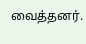வைத்தனர்.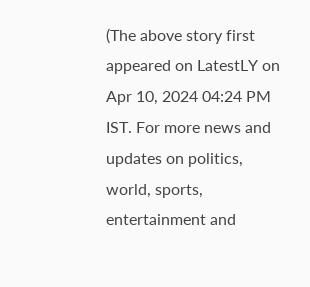(The above story first appeared on LatestLY on Apr 10, 2024 04:24 PM IST. For more news and updates on politics, world, sports, entertainment and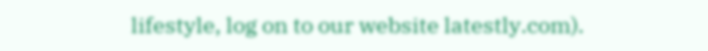lifestyle, log on to our website latestly.com).